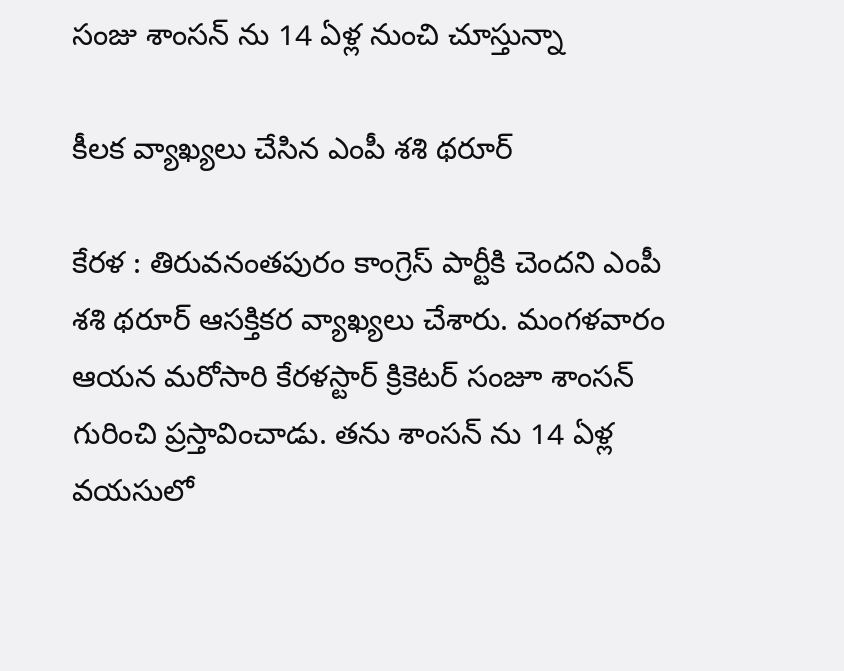సంజు శాంస‌న్ ను 14 ఏళ్ల నుంచి చూస్తున్నా

కీల‌క వ్యాఖ్య‌లు చేసిన ఎంపీ శ‌శి థ‌రూర్

కేర‌ళ : తిరువ‌నంతపురం కాంగ్రెస్ పార్టీకి చెంద‌ని ఎంపీ శ‌శి థ‌రూర్ ఆస‌క్తిక‌ర వ్యాఖ్య‌లు చేశారు. మంగ‌ళ‌వారం ఆయ‌న మ‌రోసారి కేర‌ళ‌స్టార్ క్రికెట‌ర్ సంజూ శాంస‌న్ గురించి ప్ర‌స్తావించాడు. త‌ను శాంస‌న్ ను 14 ఏళ్ల వయసులో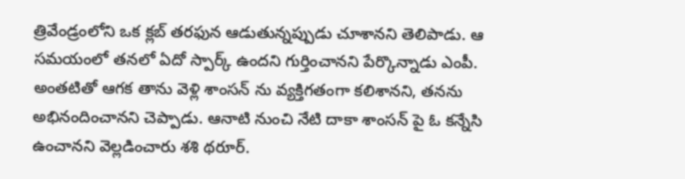త్రివేండ్రంలోని ఒక క్లబ్ తరఫున ఆడుతున్నప్పుడు చూశాన‌ని తెలిపాడు. ఆ స‌మ‌యంలో త‌న‌లో ఏదో స్పార్క్ ఉంద‌ని గుర్తించాన‌ని పేర్కొన్నాడు ఎంపీ. అంత‌టితో ఆగ‌క తాను వెళ్లి శాంస‌న్ ను వ్య‌క్తిగ‌తంగా క‌లిశాన‌ని, త‌న‌ను అభినందించాన‌ని చెప్పాడు. ఆనాటి నుంచి నేటి దాకా శాంస‌న్ పై ఓ క‌న్నేసి ఉంచాన‌ని వెల్ల‌డించారు శ‌శి థ‌రూర్.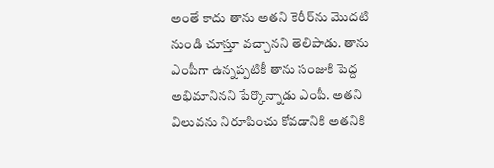అంతే కాదు తాను అతని కెరీర్‌ను మొదటి నుండి చూస్తూ వ‌చ్చాన‌ని తెలిపాడు. తాను ఎంపీగా ఉన్న‌ప్ప‌టికీ తాను సంజుకి పెద్ద అభిమానినని పేర్కొన్నాడు ఎంపీ. అతని విలువను నిరూపించు కోవడానికి అతనికి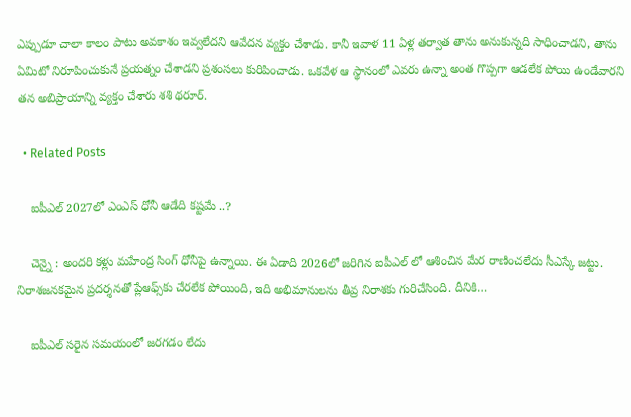ఎప్పుడూ చాలా కాలం పాటు అవకాశం ఇవ్వలేద‌ని ఆవేద‌న వ్య‌క్తం చేశాడు. కానీ ఇవాళ 11 ఏళ్ల త‌ర్వాత తాను అనుకున్నది సాధించాడ‌ని, తాను ఏమిటో నిరూపించుకునే ప్ర‌య‌త్నం చేశాడ‌ని ప్ర‌శంస‌లు కురిపించాడు. ఒక‌వేళ ఆ స్థానంలో ఎవ‌రు ఉన్నా అంత గొప్ప‌గా ఆడ‌లేక పోయి ఉండేవార‌ని త‌న అబిప్రాయాన్ని వ్య‌క్తం చేశారు శశి థరూర్.

  • Related Posts

    ఐపీఎల్ 2027లో ఎంఎస్ ధోనీ ఆడేది క‌ష్ట‌మే ..?

    చెన్నై : అంద‌రి క‌ళ్లు మ‌హేంద్ర సింగ్ ధోనీపై ఉన్నాయి. ఈ ఏడాది 2026లో జ‌రిగిన ఐపీఎల్ లో ఆశించిన మేర రాణించ‌లేదు సీఎస్కే జ‌ట్టు. నిరాశజనకమైన ప్రదర్శనతో ప్లేఆఫ్స్‌కు చేరలేక పోయింది, ఇది అభిమానులను తీవ్ర నిరాశకు గురిచేసింది. దీనికి…

    ఐపీఎల్ సరైన సమయంలో జరగడం లేదు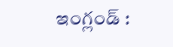ఇంగ్లండ్ :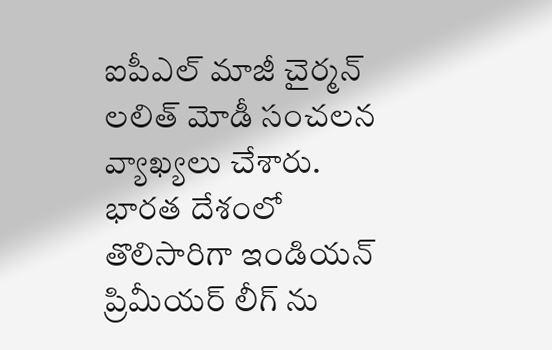ఐపీఎల్ మాజీ చైర్మ‌న్ ల‌లిత్ మోడీ సంచ‌ల‌న వ్యాఖ్య‌లు చేశారు. భార‌త దేశంలో తొలిసారిగా ఇండియ‌న్ ప్రిమీయ‌ర్ లీగ్ ను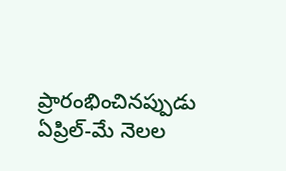ప్రారంభించినప్పుడు ఏప్రిల్-మే నెలల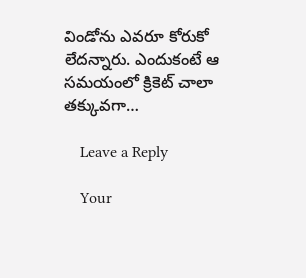విండోను ఎవరూ కోరుకో లేద‌న్నారు. ఎందుకంటే ఆ సమయంలో క్రికెట్ చాలా తక్కువగా…

    Leave a Reply

    Your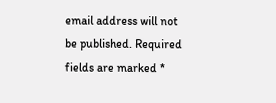email address will not be published. Required fields are marked *